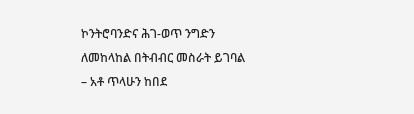ኮንትሮባንድና ሕገ-ወጥ ንግድን ለመከላከል በትብብር መስራት ይገባል – አቶ ጥላሁን ከበደ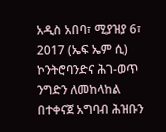አዲስ አበባ፣ ሚያዝያ 6፣ 2017 (ኤፍ ኤም ሲ) ኮንትሮባንድና ሕገ-ወጥ ንግድን ለመከላከል በተቀናጀ አግባብ ሕዝቡን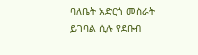ባለቤት አድርጎ መስራት ይገባል ሲሉ የደቡብ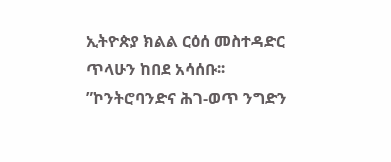ኢትዮጵያ ክልል ርዕሰ መስተዳድር ጥላሁን ከበደ አሳሰቡ፡፡
”ኮንትሮባንድና ሕገ-ወጥ ንግድን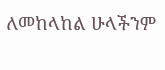ለመከላከል ሁላችንም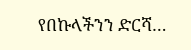የበኩላችንን ድርሻ…